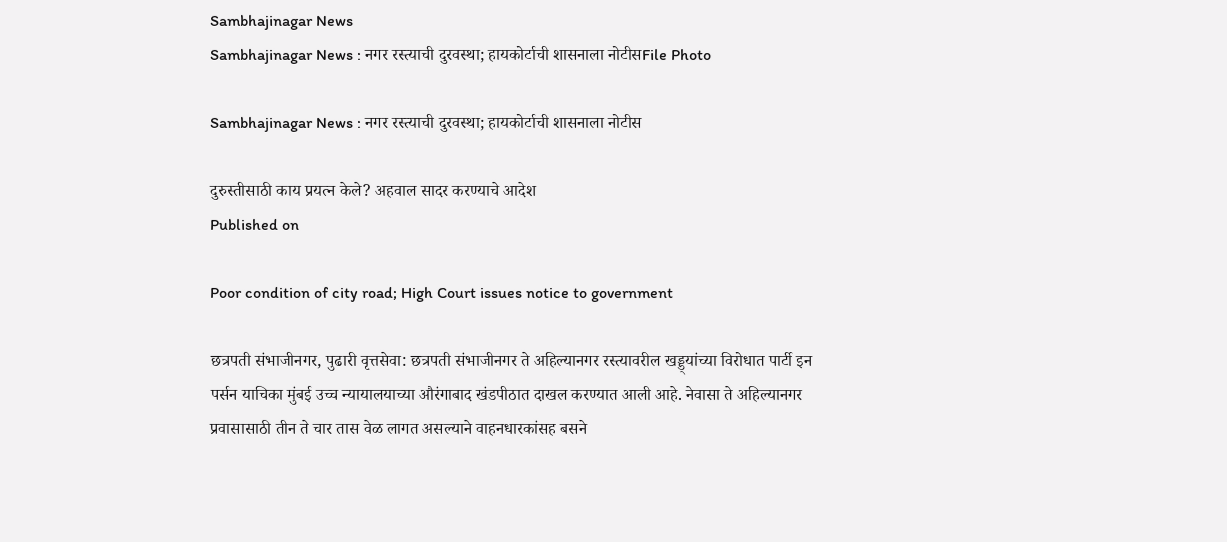Sambhajinagar News
Sambhajinagar News : नगर रस्त्याची दुरवस्था; हायकोर्टाची शासनाला नोटीसFile Photo

Sambhajinagar News : नगर रस्त्याची दुरवस्था; हायकोर्टाची शासनाला नोटीस

दुरुस्तीसाठी काय प्रयत्न केले? अहवाल सादर करण्याचे आदेश
Published on

Poor condition of city road; High Court issues notice to government

छत्रपती संभाजीनगर, पुढारी वृत्तसेवा: छत्रपती संभाजीनगर ते अहिल्यानगर रस्त्यावरील खड्ड्यांच्या विरोधात पार्टी इन पर्सन याचिका मुंबई उच्च न्यायालयाच्या औरंगाबाद खंडपीठात दाखल करण्यात आली आहे. नेवासा ते अहिल्यानगर प्रवासासाठी तीन ते चार तास वेळ लागत असल्याने वाहनधारकांसह बसने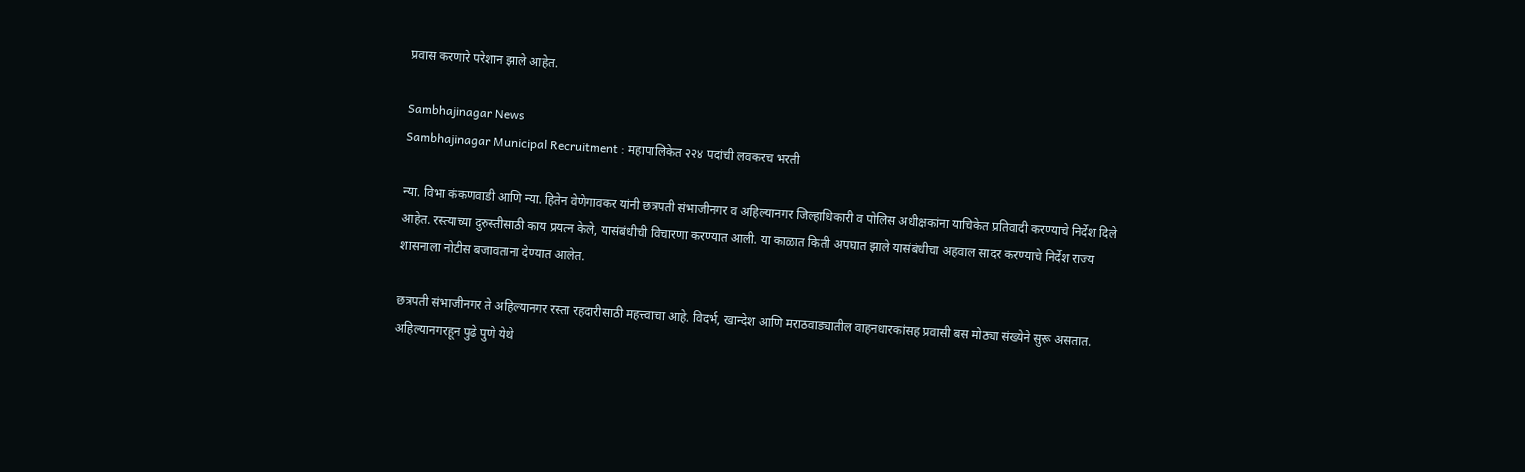प्रवास करणारे परेशान झाले आहेत.

Sambhajinagar News
Sambhajinagar Municipal Recruitment : महापालिकेत २२४ पदांची लवकरच भरती

न्या. विभा कंकणवाडी आणि न्या. हितेन वेणेगावकर यांनी छत्रपती संभाजीनगर व अहिल्यानगर जिल्हाधिकारी व पोलिस अधीक्षकांना याचिकेत प्रतिवादी करण्याचे निर्देश दिले आहेत. रस्त्याच्या दुरुस्तीसाठी काय प्रयत्न केले, यासंबंधीची विचारणा करण्यात आली. या काळात किती अपघात झाले यासंबंधीचा अहवाल सादर करण्याचे निर्देश राज्य शासनाला नोटीस बजावताना देण्यात आलेत.

छत्रपती संभाजीनगर ते अहिल्यानगर रस्ता रहदारीसाठी महत्त्वाचा आहे. विदर्भ, खान्देश आणि मराठवाड्यातील वाहनधारकांसह प्रवासी बस मोठ्या संख्येने सुरू असतात. अहिल्यानगरहून पुढे पुणे येथे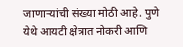जाणाऱ्यांची संख्या मोठी आहे. पुणे येथे आयटी क्षेत्रात नोकरी आणि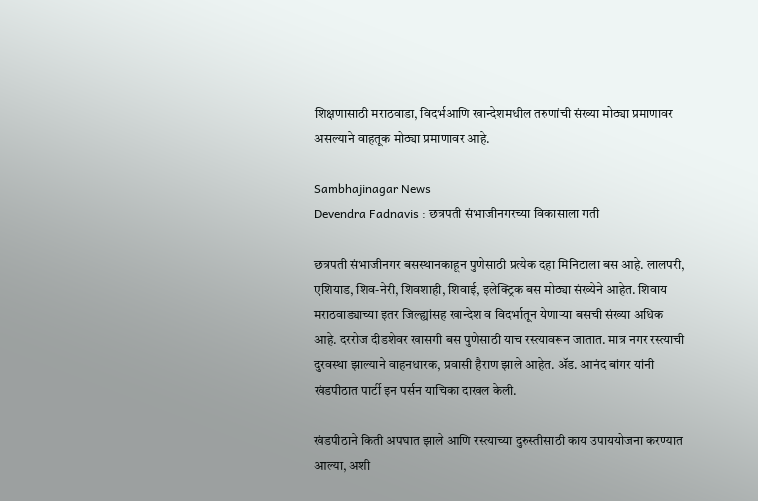शिक्षणासाठी मराठवाडा, विदर्भआणि खान्देशमधील तरुणांची संख्या मोठ्या प्रमाणावर असल्याने वाहतूक मोठ्या प्रमाणावर आहे.

Sambhajinagar News
Devendra Fadnavis : छत्रपती संभाजीनगरच्या विकासाला गती

छत्रपती संभाजीनगर बसस्थानकाहून पुणेसाठी प्रत्येक दहा मिनिटाला बस आहे. लालपरी, एशियाड, शिव-नेरी, शिवशाही, शिवाई, इलेक्ट्रिक बस मोठ्या संख्येने आहेत. शिवाय मराठवाड्याच्या इतर जिल्ह्यांसह खान्देश व विदर्भातून येणाऱ्या बसची संख्या अधिक आहे. दररोज दीडशेवर खासगी बस पुणेसाठी याच रस्त्यावरून जातात. मात्र नगर रस्त्याची दुरवस्था झाल्याने वाहनधारक, प्रवासी हैराण झाले आहेत. ॲड. आनंद बांगर यांनी खंडपीठात पार्टी इन पर्सन याचिका दाखल केली.

खंडपीठाने किती अपघात झाले आणि रस्त्याच्या दुरुस्तीसाठी काय उपाययोजना करण्यात आल्या, अशी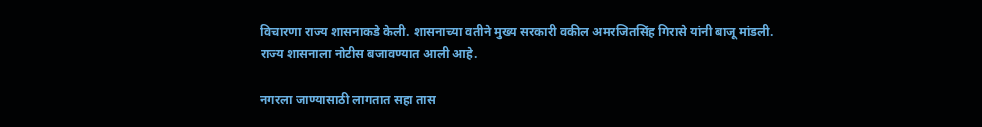विचारणा राज्य शासनाकडे केली. शासनाच्या वतीने मुख्य सरकारी वकील अमरजितसिंह गिरासे यांनी बाजू मांडली. राज्य शासनाला नोटीस बजावण्यात आली आहे.

नगरला जाण्यासाठी लागतात सहा तास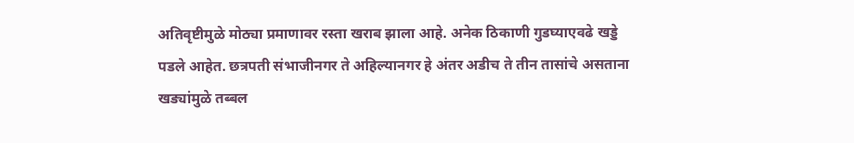अतिवृष्टीमुळे मोठ्या प्रमाणावर रस्ता खराब झाला आहे. अनेक ठिकाणी गुडघ्याएवढे खड्डे पडले आहेत. छत्रपती संभाजीनगर ते अहिल्यानगर हे अंतर अडीच ते तीन तासांचे असताना खड्यांमुळे तब्बल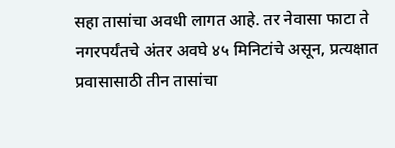सहा तासांचा अवधी लागत आहे. तर नेवासा फाटा ते नगरपर्यंतचे अंतर अवघे ४५ मिनिटांचे असून, प्रत्यक्षात प्रवासासाठी तीन तासांचा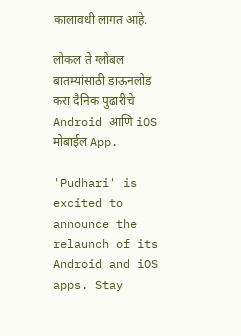कालावधी लागत आहे.

लोकल ते ग्लोबल बातम्यांसाठी डाऊनलोड करा दैनिक पुढारीचे Android आणि iOS मोबाईल App.

'Pudhari' is excited to announce the relaunch of its Android and iOS apps. Stay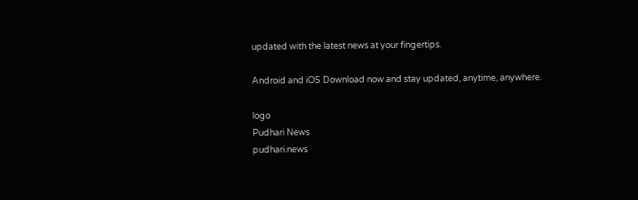updated with the latest news at your fingertips.

Android and iOS Download now and stay updated, anytime, anywhere.

logo
Pudhari News
pudhari.news